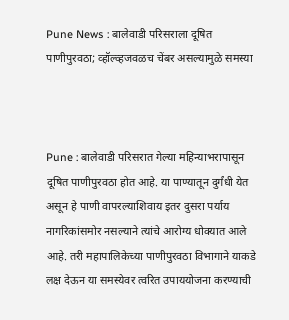Pune News : बालेवाडी परिसराला दूषित पाणीपुरवठा; व्हॉल्व्हजवळच चेंबर असल्यामुळे समस्या



Pune : बालेवाडी परिसरात गेल्या महिन्याभरापासून दूषित पाणीपुरवठा होत आहे. या पाण्यातून दुर्गंधी येत असून हे पाणी वापरल्याशिवाय इतर दुसरा पर्याय नागरिकांसमोर नसल्याने त्यांचे आरोग्य धोक्यात आले आहे. तरी महापालिकेच्या पाणीपुरवठा विभागाने याकडे लक्ष देऊन या समस्येवर त्वरित उपाययोजना करण्याची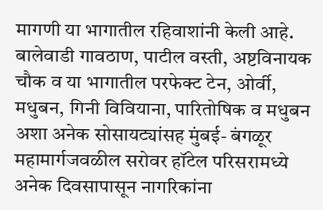मागणी या भागातील रहिवाशांनी केली आहे. बालेवाडी गावठाण, पाटील वस्ती, अष्टविनायक चौक व या भागातील परफेक्ट टेन, ओर्वी, मधुबन, गिनी विवियाना, पारितोषिक व मधुबन अशा अनेक सोसायट्यांसह मुंबई- बंगळूर महामार्गजवळील सरोवर हॉटेल परिसरामध्ये अनेक दिवसापासून नागरिकांना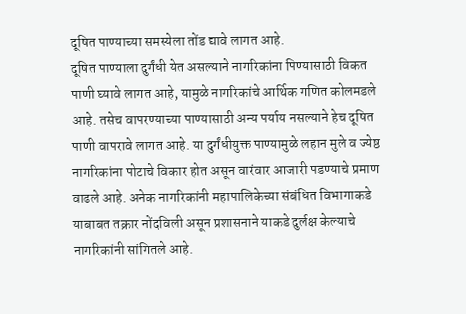दूषित पाण्याच्या समस्येला तोंड द्यावे लागत आहे.
दूषित पाण्याला दुर्गंधी येत असल्याने नागरिकांना पिण्यासाठी विकत पाणी घ्यावे लागत आहे, यामुळे नागरिकांचे आर्थिक गणित कोलमडले आहे. तसेच वापरण्याच्या पाण्यासाठी अन्य पर्याय नसल्याने हेच दूषित पाणी वापरावे लागत आहे. या दुर्गंधीयुक्त पाण्यामुळे लहान मुले व ज्येष्ठ नागरिकांना पोटाचे विकार होत असून वारंवार आजारी पडण्याचे प्रमाण वाढले आहे. अनेक नागरिकांनी महापालिकेच्या संबंधित विभागाकडे याबाबत तक्रार नोंदविली असून प्रशासनाने याकडे दुर्लक्ष केल्याचे नागरिकांनी सांगितले आहे.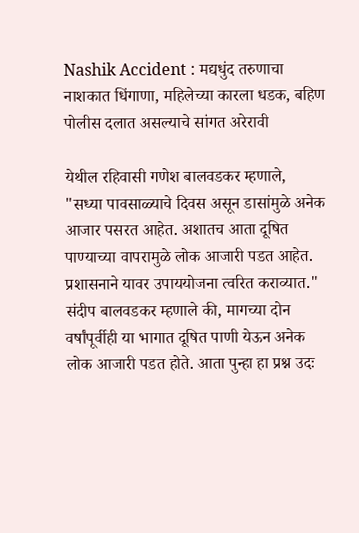Nashik Accident : मद्यधुंद तरुणाचा नाशकात धिंगाणा, महिलेच्या कारला धडक, बहिण पोलीस दलात असल्याचे सांगत अरेरावी

येथील रहिवासी गणेश बालवडकर म्हणाले, "सध्या पावसाळ्याचे दिवस असून डासांमुळे अनेक आजार पसरत आहेत. अशातच आता दूषित पाण्याच्या वापरामुळे लोक आजारी पडत आहेत. प्रशासनाने यावर उपाययोजना त्वरित कराव्यात." संदीप बालवडकर म्हणाले की, मागच्या दोन वर्षांपूर्वीही या भागात दूषित पाणी येऊन अनेक लोक आजारी पडत होते. आता पुन्हा हा प्रश्न उदः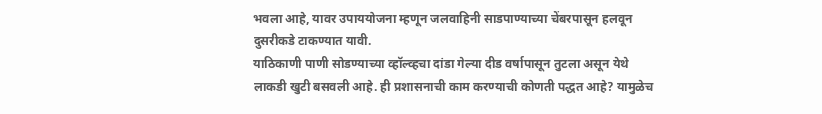भवला आहे, यावर उपाययोजना म्हणून जलवाहिनी साडपाण्याच्या चेंबरपासून हलवून दुसरीकडे टाकण्यात यावी.
याठिकाणी पाणी सोडण्याच्या व्हॉल्व्हचा दांडा गेल्या दीड वर्षापासून तुटला असून येथे लाकडी खुटी बसवली आहे. ही प्रशासनाची काम करण्याची कोणती पद्धत आहे? यामुळेच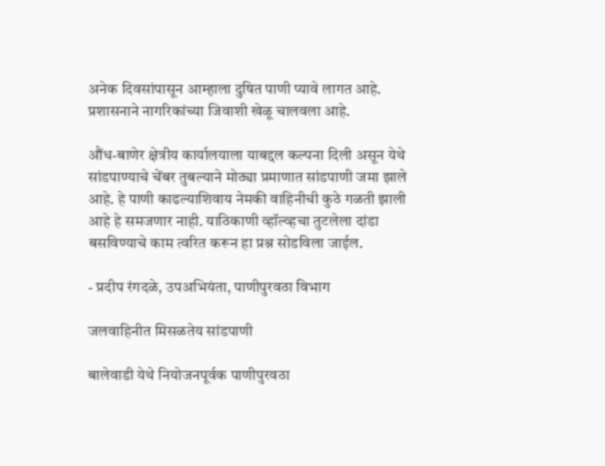अनेक दिवसांपासून आम्हाला दुषित पाणी प्यावे लागत आहे. प्रशासनाने नागरिकांच्या जिवाशी खेळू चालवला आहे.

औंध-बाणेर क्षेत्रीय कार्यालयाला याबद्दल कल्पना दिली असून येथे सांडपाण्याचे चेंबर तुबल्याने मोठ्या प्रमाणात सांडपाणी जमा झाले आहे. हे पाणी काढल्याशिवाय नेमकी वाहिनीची कुठे गळती झाली आहे हे समजणार नाही. याठिकाणी व्हॉल्व्हचा तुटलेला दांडा बसविण्याचे काम त्वरित करून हा प्रश्न सोडविला जाईल.

- प्रदीप रंगदळे, उपअभियंता, पाणीपुरवठा विभाग

जलवाहिनीत मिसळतेय सांडपाणी

बालेवाडी येथे नियोजनपूर्वक पाणीपुरवठा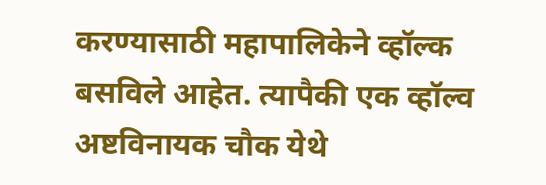करण्यासाठी महापालिकेने व्हॉल्क बसविले आहेत. त्यापैकी एक व्हॉल्व अष्टविनायक चौक येथे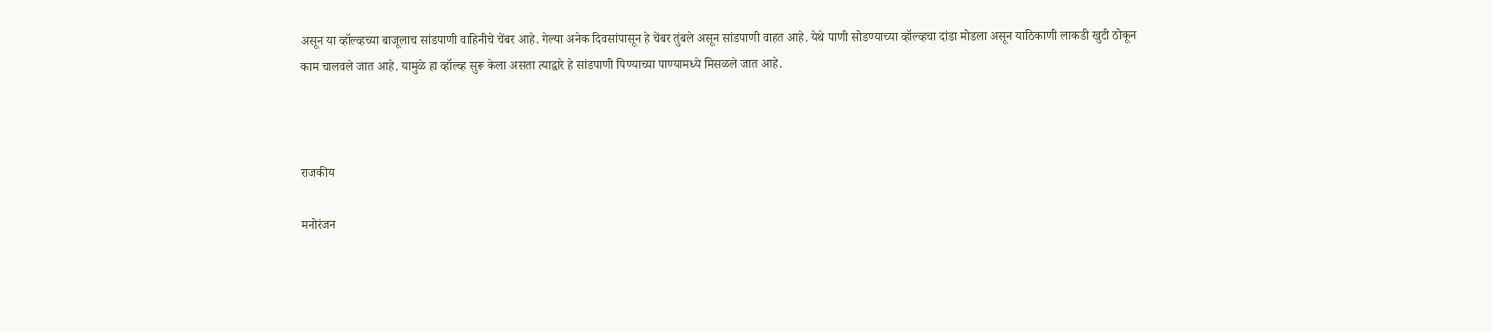असून या व्हॉल्व्हच्या बाजूलाच सांडपाणी वाहिनीचे चेंबर आहे. गेल्या अनेक दिवसांपासून हे चेंबर तुंबले असून सांडपाणी वाहत आहे. येथे पाणी सोडण्याच्या व्हॉल्व्हचा दांडा मोडला असून याठिकाणी लाकडी खुटी ठोकून काम चालवले जात आहे. यामुळे हा व्हॉल्व्ह सुरू केला असता त्याद्वारे हे सांडपाणी पिण्याच्या पाण्यामध्ये मिसळले जात आहे.



राजकीय

मनोरंजन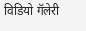विडियो गॅलेरी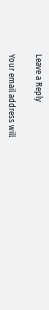Leave a Reply

Your email address will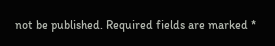not be published. Required fields are marked *